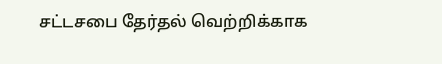சட்டசபை தேர்தல் வெற்றிக்காக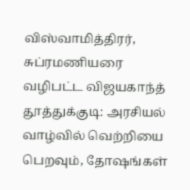விஸ்வாமித்திரர், சுப்ரமணியரை வழிபட்ட விஜயகாந்த்
தூத்துக்குடி: அரசியல் வாழ்வில் வெற்றியை பெறவும், தோஷங்கள்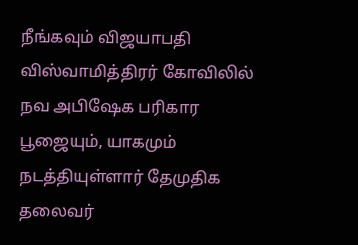நீங்கவும் விஜயாபதி விஸ்வாமித்திரர் கோவிலில் நவ அபிஷேக பரிகார பூஜையும், யாகமும் நடத்தியுள்ளார் தேமுதிக தலைவர்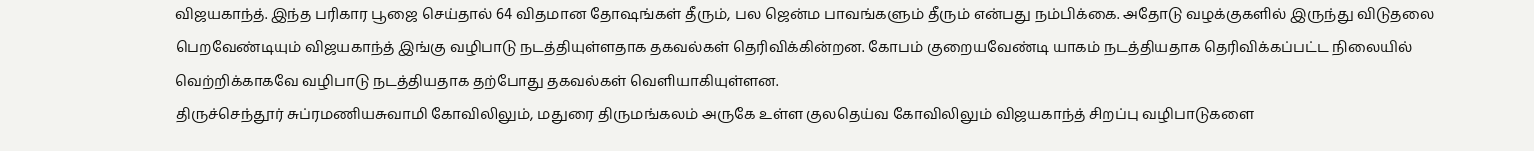விஜயகாந்த். இந்த பரிகார பூஜை செய்தால் 64 விதமான தோஷங்கள் தீரும், பல ஜென்ம பாவங்களும் தீரும் என்பது நம்பிக்கை. அதோடு வழக்குகளில் இருந்து விடுதலை பெறவேண்டியும் விஜயகாந்த் இங்கு வழிபாடு நடத்தியுள்ளதாக தகவல்கள் தெரிவிக்கின்றன. கோபம் குறையவேண்டி யாகம் நடத்தியதாக தெரிவிக்கப்பட்ட நிலையில் வெற்றிக்காகவே வழிபாடு நடத்தியதாக தற்போது தகவல்கள் வெளியாகியுள்ளன.
திருச்செந்தூர் சுப்ரமணியசுவாமி கோவிலிலும், மதுரை திருமங்கலம் அருகே உள்ள குலதெய்வ கோவிலிலும் விஜயகாந்த் சிறப்பு வழிபாடுகளை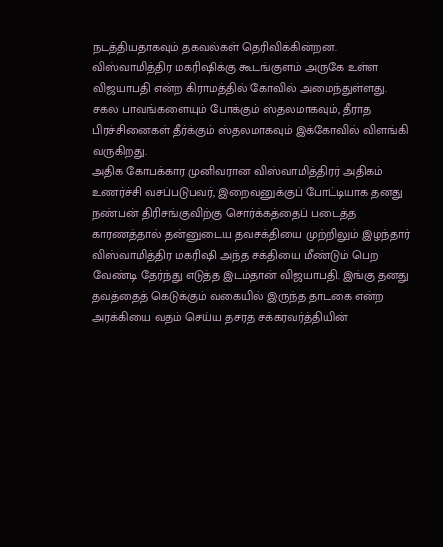நடத்தியதாகவும் தகவல்கள் தெரிவிக்கின்றன.
விஸ்வாமித்திர மகரிஷிக்கு கூடங்குளம் அருகே உள்ள விஜயாபதி என்ற கிராமத்தில் கோவில் அமைந்துள்ளது. சகல பாவங்களையும் போக்கும் ஸ்தலமாகவும், தீராத பிரச்சினைகள் தீர்க்கும் ஸ்தலமாகவும் இக்கோவில் விளங்கி வருகிறது.
அதிக கோபக்கார முனிவரான விஸ்வாமித்திரர் அதிகம் உணர்ச்சி வசப்படுபவர், இறைவனுக்குப் போட்டியாக தனது நண்பன் திரிசங்குவிற்கு சொர்க்கத்தைப் படைத்த காரணத்தால் தன்னுடைய தவசக்தியை முற்றிலும் இழந்தார் விஸ்வாமித்திர மகரிஷி அந்த சக்தியை மீண்டும் பெற வேண்டி தேர்ந்து எடுத்த இடம்தான் விஜயாபதி. இங்கு தனது தவத்தைத் கெடுக்கும் வகையில் இருந்த தாடகை என்ற அரக்கியை வதம் செய்ய தசரத சக்கரவர்த்தியின்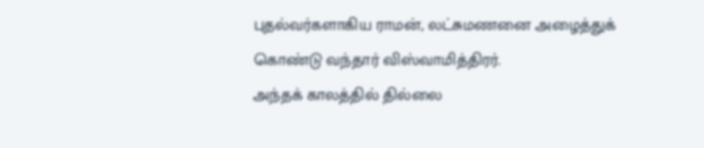புதல்வர்களாகிய ராமன், லட்சுமணனை அழைத்துக் கொண்டு வந்தார் விஸ்வாமித்திரர்.
அந்தக் காலத்தில் தில்லை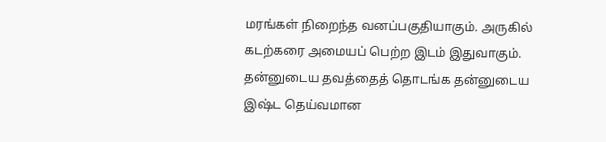மரங்கள் நிறைந்த வனப்பகுதியாகும். அருகில் கடற்கரை அமையப் பெற்ற இடம் இதுவாகும். தன்னுடைய தவத்தைத் தொடங்க தன்னுடைய இஷ்ட தெய்வமான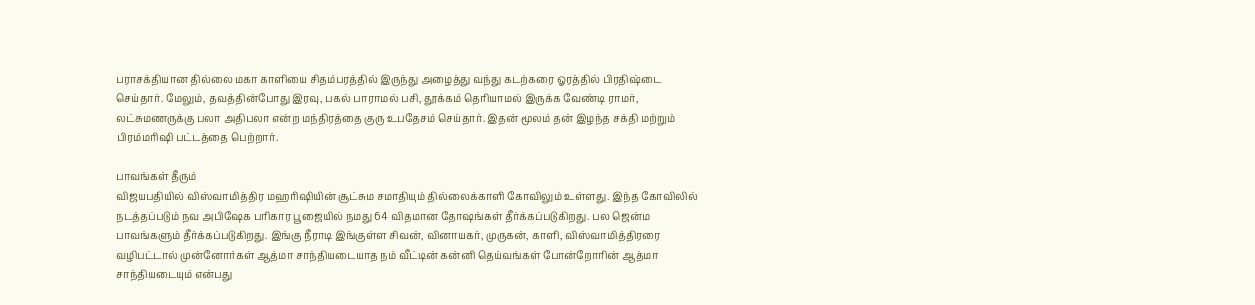பராசக்தியான தில்லை மகா காளியை சிதம்பரத்தில் இருந்து அழைத்து வந்து கடற்கரை ஓரத்தில் பிரதிஷ்டை செய்தார். மேலும், தவத்தின்போது இரவு, பகல் பாராமல் பசி, தூக்கம் தெரியாமல் இருக்க வேண்டி ராமர், லட்சுமணருக்கு பலா அதிபலா என்ற மந்திரத்தை குரு உபதேசம் செய்தார். இதன் மூலம் தன் இழந்த சக்தி மற்றும் பிரம்மரிஷி பட்டத்தை பெற்றார்.

பாவங்கள் தீரும்
விஜயபதியில் விஸ்வாமித்திர மஹரிஷியின் சூட்சும சமாதியும் தில்லைக்காளி கோவிலும் உள்ளது. இந்த கோவிலில் நடத்தப்படும் நவ அபிஷேக பரிகார பூஜையில் நமது 64 விதமான தோஷங்கள் தீர்க்கப்படுகிறது. பல ஜென்ம பாவங்களும் தீர்க்கப்படுகிறது. இங்கு நீராடி இங்குள்ள சிவன், வினாயகர், முருகன், காளி, விஸ்வாமித்திரரை வழிபட்டால் முன்னோர்கள் ஆத்மா சாந்தியடையாத நம் வீட்டின் கன்னி தெய்வங்கள் போன்றோரின் ஆத்மா சாந்தியடையும் என்பது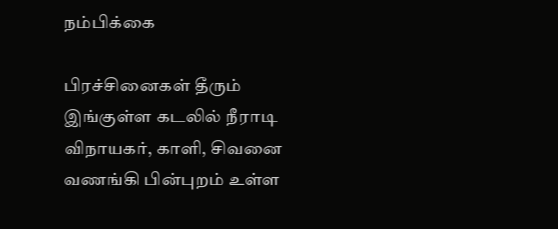நம்பிக்கை

பிரச்சினைகள் தீரும்
இங்குள்ள கடலில் நீராடி விநாயகர், காளி, சிவனை வணங்கி பின்புறம் உள்ள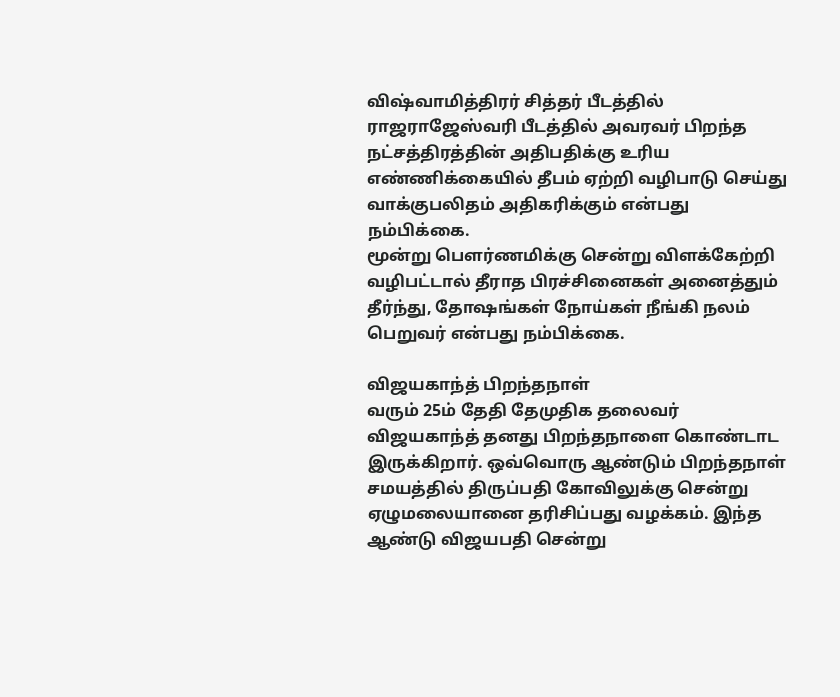விஷ்வாமித்திரர் சித்தர் பீடத்தில் ராஜராஜேஸ்வரி பீடத்தில் அவரவர் பிறந்த நட்சத்திரத்தின் அதிபதிக்கு உரிய எண்ணிக்கையில் தீபம் ஏற்றி வழிபாடு செய்து வாக்குபலிதம் அதிகரிக்கும் என்பது நம்பிக்கை.
மூன்று பெளர்ணமிக்கு சென்று விளக்கேற்றி வழிபட்டால் தீராத பிரச்சினைகள் அனைத்தும் தீர்ந்து, தோஷங்கள் நோய்கள் நீங்கி நலம் பெறுவர் என்பது நம்பிக்கை.

விஜயகாந்த் பிறந்தநாள்
வரும் 25ம் தேதி தேமுதிக தலைவர் விஜயகாந்த் தனது பிறந்தநாளை கொண்டாட இருக்கிறார். ஒவ்வொரு ஆண்டும் பிறந்தநாள் சமயத்தில் திருப்பதி கோவிலுக்கு சென்று ஏழுமலையானை தரிசிப்பது வழக்கம். இந்த ஆண்டு விஜயபதி சென்று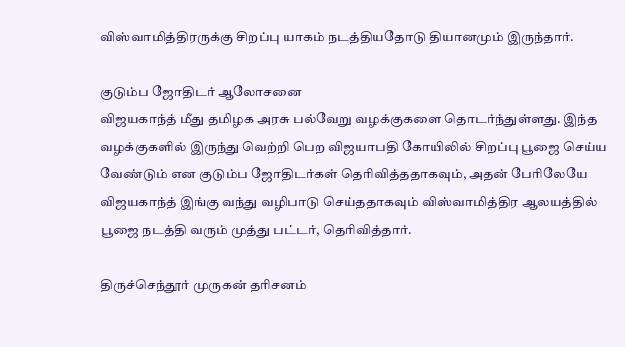விஸ்வாமித்திரருக்கு சிறப்பு யாகம் நடத்தியதோடு தியானமும் இருந்தார்.

குடும்ப ஜோதிடர் ஆலோசனை
விஜயகாந்த் மீது தமிழக அரசு பல்வேறு வழக்குகளை தொடர்ந்துள்ளது. இந்த வழக்குகளில் இருந்து வெற்றி பெற விஜயாபதி கோயிலில் சிறப்பு பூஜை செய்ய வேண்டும் என குடும்ப ஜோதிடர்கள் தெரிவித்ததாகவும், அதன் பேரிலேயே விஜயகாந்த் இங்கு வந்து வழிபாடு செய்ததாகவும் விஸ்வாமித்திர ஆலயத்தில் பூஜை நடத்தி வரும் முத்து பட்டர், தெரிவித்தார்.

திருச்செந்தூர் முருகன் தரிசனம்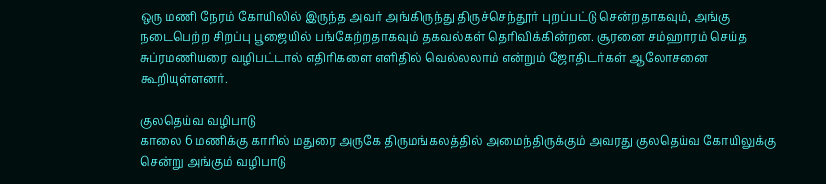ஒரு மணி நேரம் கோயிலில் இருந்த அவர் அங்கிருந்து திருச்செந்தூர் புறப்பட்டு சென்றதாகவும், அங்கு நடைபெற்ற சிறப்பு பூஜையில் பங்கேற்றதாகவும் தகவல்கள் தெரிவிக்கின்றன. சூரனை சம்ஹாரம் செய்த சுப்ரமணியரை வழிபட்டால் எதிரிகளை எளிதில் வெல்லலாம் என்றும் ஜோதிடர்கள் ஆலோசனை கூறியுள்ளனர்.

குலதெய்வ வழிபாடு
காலை 6 மணிக்கு காரில் மதுரை அருகே திருமங்கலத்தில் அமைந்திருக்கும் அவரது குலதெய்வ கோயிலுக்கு சென்று அங்கும் வழிபாடு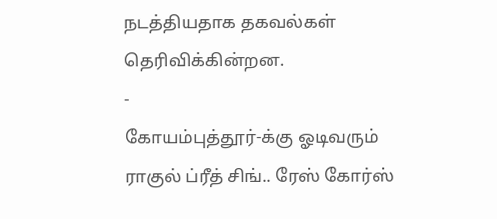நடத்தியதாக தகவல்கள் தெரிவிக்கின்றன.
-
கோயம்புத்தூர்-க்கு ஓடிவரும் ராகுல் ப்ரீத் சிங்.. ரேஸ் கோர்ஸ்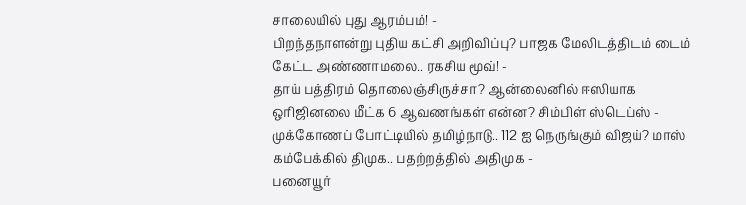சாலையில் புது ஆரம்பம்! -
பிறந்தநாளன்று புதிய கட்சி அறிவிப்பு? பாஜக மேலிடத்திடம் டைம் கேட்ட அண்ணாமலை.. ரகசிய மூவ்! -
தாய் பத்திரம் தொலைஞ்சிருச்சா? ஆன்லைனில் ஈஸியாக ஒரிஜினலை மீட்க 6 ஆவணங்கள் என்ன? சிம்பிள் ஸ்டெப்ஸ் -
முக்கோணப் போட்டியில் தமிழ்நாடு.. 112 ஐ நெருங்கும் விஜய்? மாஸ் கம்பேக்கில் திமுக.. பதற்றத்தில் அதிமுக -
பனையூர்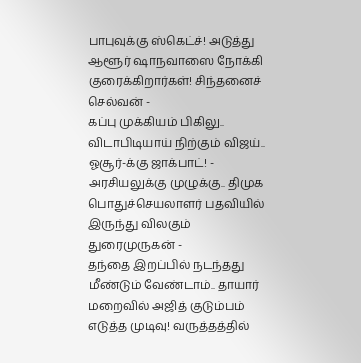பாபுவுக்கு ஸ்கெட்ச்! அடுத்து ஆளூர் ஷாநவாஸை நோக்கி குரைக்கிறார்கள்! சிந்தனைச் செல்வன் -
கப்பு முக்கியம் பிகிலு.. விடாபிடியாய் நிற்கும் விஜய்.. ஓசூர்-க்கு ஜாக்பாட்! -
அரசியலுக்கு முழுக்கு.. திமுக பொதுச்செயலாளர் பதவியில் இருந்து விலகும் துரைமுருகன் -
தந்தை இறப்பில் நடந்தது மீண்டும் வேண்டாம்.. தாயார் மறைவில் அஜித் குடும்பம் எடுத்த முடிவு! வருத்தத்தில்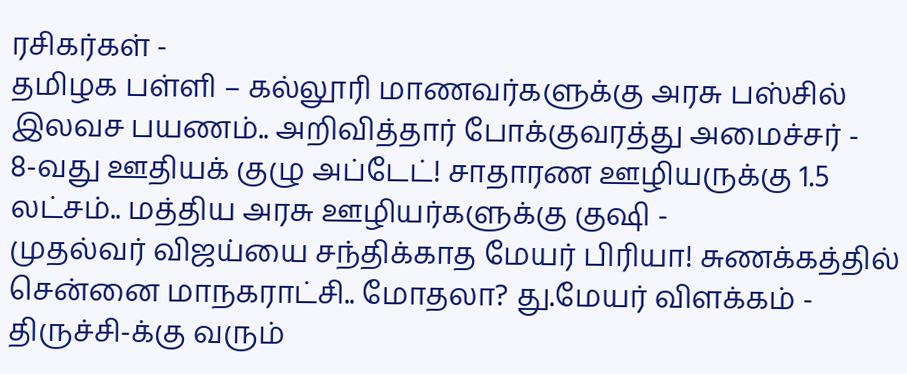ரசிகர்கள் -
தமிழக பள்ளி – கல்லூரி மாணவர்களுக்கு அரசு பஸ்சில் இலவச பயணம்.. அறிவித்தார் போக்குவரத்து அமைச்சர் -
8-வது ஊதியக் குழு அப்டேட்! சாதாரண ஊழியருக்கு 1.5 லட்சம்.. மத்திய அரசு ஊழியர்களுக்கு குஷி -
முதல்வர் விஜய்யை சந்திக்காத மேயர் பிரியா! சுணக்கத்தில் சென்னை மாநகராட்சி.. மோதலா? து.மேயர் விளக்கம் -
திருச்சி-க்கு வரும்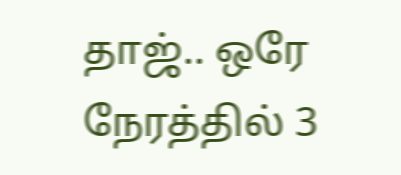தாஜ்.. ஒரே நேரத்தில் 3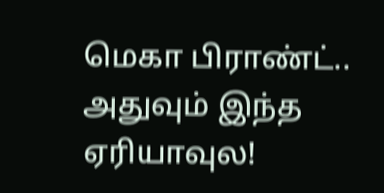மெகா பிராண்ட்.. அதுவும் இந்த ஏரியாவுல!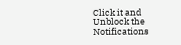Click it and Unblock the Notifications